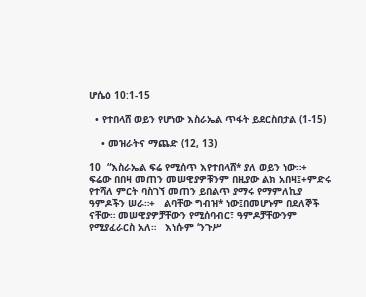ሆሴዕ 10:1-15

  • የተበላሸ ወይን የሆነው እስራኤል ጥፋት ይደርስበታል (1-15)

    • መዝራትና ማጨድ (12, 13)

10  “እስራኤል ፍሬ የሚሰጥ እየተበላሸ* ያለ ወይን ነው።+ ፍሬው በበዛ መጠን መሠዊያዎቹንም በዚያው ልክ አበዛ፤+ምድሩ የተሻለ ምርት ባስገኘ መጠን ይበልጥ ያማሩ የማምለኪያ ዓምዶችን ሠራ።+   ልባቸው ግብዝ* ነው፤በመሆኑም በደለኞች ናቸው። መሠዊያዎቻቸውን የሚሰባብር፣ ዓምዶቻቸውንም የሚያፈራርስ አለ።   እነሱም ‘ንጉሥ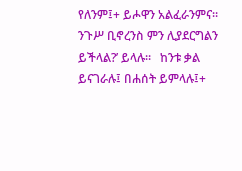የለንም፤+ ይሖዋን አልፈራንምና። ንጉሥ ቢኖረንስ ምን ሊያደርግልን ይችላል?’ ይላሉ።   ከንቱ ቃል ይናገራሉ፤ በሐሰት ይምላሉ፤+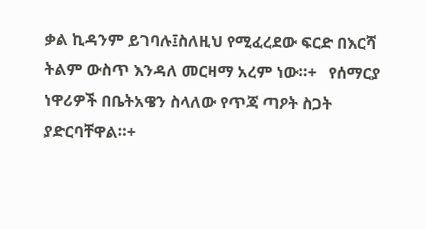ቃል ኪዳንም ይገባሉ፤ስለዚህ የሚፈረደው ፍርድ በእርሻ ትልም ውስጥ እንዳለ መርዛማ አረም ነው።+   የሰማርያ ነዋሪዎች በቤትአዌን ስላለው የጥጃ ጣዖት ስጋት ያድርባቸዋል።+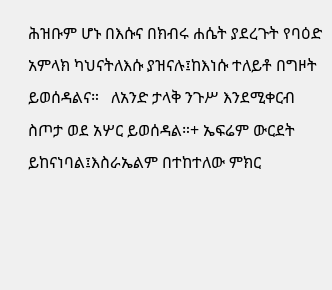ሕዝቡም ሆኑ በእሱና በክብሩ ሐሴት ያደረጉት የባዕድ አምላክ ካህናትለእሱ ያዝናሉ፤ከእነሱ ተለይቶ በግዞት ይወሰዳልና።   ለአንድ ታላቅ ንጉሥ እንደሚቀርብ ስጦታ ወደ አሦር ይወሰዳል።+ ኤፍሬም ውርደት ይከናነባል፤እስራኤልም በተከተለው ምክር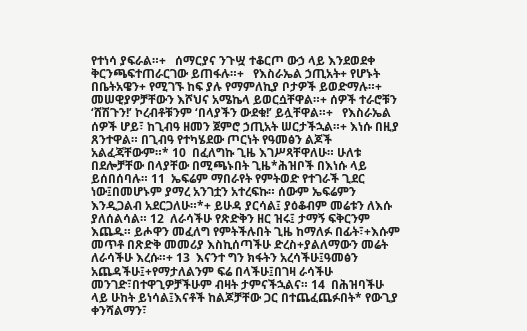የተነሳ ያፍራል።+   ሰማርያና ንጉሧ ተቆርጦ ውኃ ላይ እንደወደቀ ቅርንጫፍተጠራርገው ይጠፋሉ።+   የእስራኤል ኃጢአት+ የሆኑት በቤትአዌን+ የሚገኙ ከፍ ያሉ የማምለኪያ ቦታዎች ይወድማሉ።+ መሠዊያዎቻቸውን እሾህና አሜኬላ ይወርሷቸዋል።+ ሰዎች ተራሮቹን ‘ሸሽጉን!’ ኮረብቶቹንም ‘በላያችን ውደቁ!’ ይሏቸዋል።+   የእስራኤል ሰዎች ሆይ፣ ከጊብዓ ዘመን ጀምሮ ኃጢአት ሠርታችኋል።+ እነሱ በዚያ ጸንተዋል። በጊብዓ የተካሄደው ጦርነት የዓመፅን ልጆች አልፈጃቸውም።* 10  በፈለግኩ ጊዜ እገሥጻቸዋለሁ። ሁለቱ በደሎቻቸው በላያቸው በሚጫኑበት ጊዜ*ሕዝቦች በእነሱ ላይ ይሰበሰባሉ። 11  ኤፍሬም ማበራየት የምትወድ የተገራች ጊደር ነው፤በመሆኑም ያማረ አንገቷን አተረፍኩ። ሰውም ኤፍሬምን እንዲጋልብ አደርጋለሁ።*+ ይሁዳ ያርሳል፤ ያዕቆብም መሬቱን ለእሱ ያለሰልሳል። 12  ለራሳችሁ የጽድቅን ዘር ዝሩ፤ ታማኝ ፍቅርንም እጨዱ። ይሖዋን መፈለግ የምትችሉበት ጊዜ ከማለፉ በፊት፣+እሱም መጥቶ በጽድቅ መመሪያ እስኪሰጣችሁ ድረስ+ያልለማውን መሬት ለራሳችሁ እረሱ።+ 13  እናንተ ግን ክፋትን አረሳችሁ፤ዓመፅን አጨዳችሁ፤+የማታለልንም ፍሬ በላችሁ፤በገዛ ራሳችሁ መንገድ፣በተዋጊዎቻችሁም ብዛት ታምናችኋልና። 14  በሕዝባችሁ ላይ ሁከት ይነሳል፤እናቶች ከልጆቻቸው ጋር በተጨፈጨፉበት* የውጊያ ቀንሻልማን፣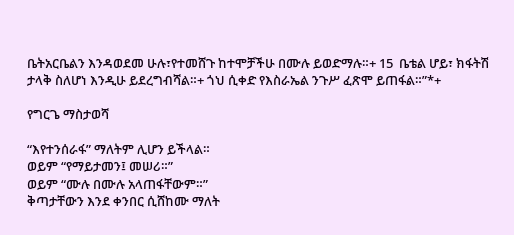ቤትአርቤልን እንዳወደመ ሁሉ፣የተመሸጉ ከተሞቻችሁ በሙሉ ይወድማሉ።+ 15  ቤቴል ሆይ፣ ክፋትሽ ታላቅ ስለሆነ እንዲሁ ይደረግብሻል።+ ጎህ ሲቀድ የእስራኤል ንጉሥ ፈጽሞ ይጠፋል።”*+

የግርጌ ማስታወሻ

“እየተንሰራፋ” ማለትም ሊሆን ይችላል።
ወይም “የማይታመን፤ መሠሪ።”
ወይም “ሙሉ በሙሉ አላጠፋቸውም።”
ቅጣታቸውን እንደ ቀንበር ሲሸከሙ ማለት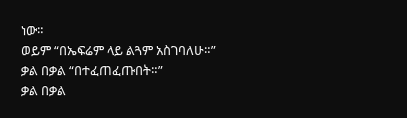ነው።
ወይም “በኤፍሬም ላይ ልጓም አስገባለሁ።”
ቃል በቃል “በተፈጠፈጡበት።”
ቃል በቃል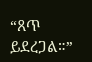“ጸጥ ይደረጋል።”